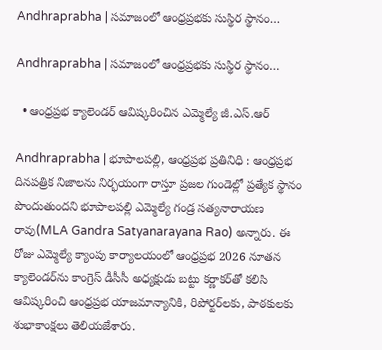Andhraprabha | సమాజంలో ఆంధ్రప్రభకు సుస్థిర స్థానం…

Andhraprabha | సమాజంలో ఆంధ్రప్రభకు సుస్థిర స్థానం…

  • ఆంధ్రప్రభ క్యాలెండర్ ఆవిష్కరించిన ఎమ్మెల్యే జీ.ఎస్.ఆర్

Andhraprabha | భూపాలపల్లి, ఆంధ్రప్రభ ప్రతినిధి : ఆంధ్రప్రభ దినపత్రిక నిజాలను నిర్భయంగా రాస్తూ ప్రజల గుండెల్లో ప్రత్యేక స్థానం పొందుతుందని భూపాలపల్లి ఎమ్మెల్యే గండ్ర సత్యనారాయణ రావు(MLA Gandra Satyanarayana Rao) అన్నారు. ఈ రోజు ఎమ్మెల్యే క్యాంపు కార్యాలయంలో ఆంధ్రప్రభ 2026 నూతన క్యాలెండర్‌ను కాంగ్రెస్ డీసీసీ అధ్యక్షుడు బట్టు కర్ణాకర్‌తో కలిసి ఆవిష్కరించి ఆంధ్రప్రభ యాజమాన్యానికి, రిపోర్టర్‌లకు, పాఠకులకు శుభాకాంక్షలు తెలియజేశారు.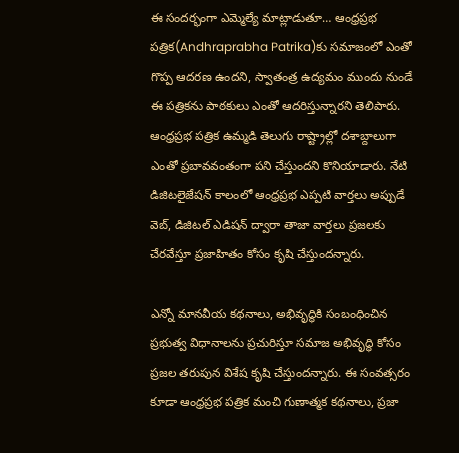ఈ సందర్భంగా ఎమ్మెల్యే మాట్లాడుతూ… ఆంధ్రప్రభ పత్రిక(Andhraprabha Patrika)కు సమాజంలో ఎంతో గొప్ప ఆదరణ ఉందని, స్వాతంత్ర ఉద్యమం ముందు నుండే ఈ పత్రికను పాఠకులు ఎంతో ఆదరిస్తున్నారని తెలిపారు. ఆంధ్రప్రభ పత్రిక ఉమ్మడి తెలుగు రాష్ట్రాల్లో దశాబ్దాలుగా ఎంతో ప్రబావవంతంగా పని చేస్తుందని కొనియాడారు. నేటి డిజిటలైజేషన్ కాలంలో ఆంధ్రప్రభ ఎప్పటి వార్తలు అప్పుడే వెబ్, డిజిటల్ ఎడిషన్ ద్వారా తాజా వార్తలు ప్రజలకు చేరవేస్తూ ప్రజాహితం కోసం కృషి చేస్తుందన్నారు.

ఎన్నో మానవీయ కథనాలు, అభివృద్ధికి సంబంధించిన ప్రభుత్వ విధానాలను ప్రచురిస్తూ సమాజ అభివృద్ధి కోసం ప్రజల తరుపున విశేష కృషి చేస్తుందన్నారు. ఈ సంవత్సరం కూడా ఆంధ్రప్రభ పత్రిక మంచి గుణాత్మక కథనాలు, ప్రజా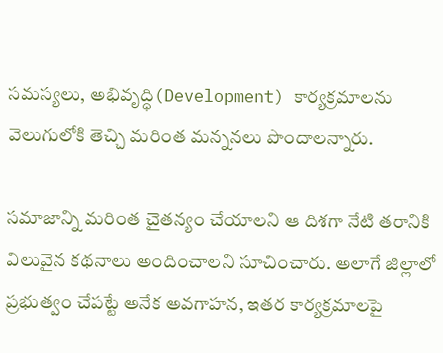సమస్యలు, అభివృద్ధి(Development) కార్యక్రమాలను వెలుగులోకి తెచ్చి మరింత మన్ననలు పొందాలన్నారు.

సమాజాన్ని మరింత చైతన్యం చేయాలని ఆ దిశగా నేటి తరానికి విలువైన కథనాలు అందించాలని సూచించారు. అలాగే జిల్లాలో ప్రభుత్వం చేపట్టే అనేక అవగాహన, ఇతర కార్యక్రమాలపై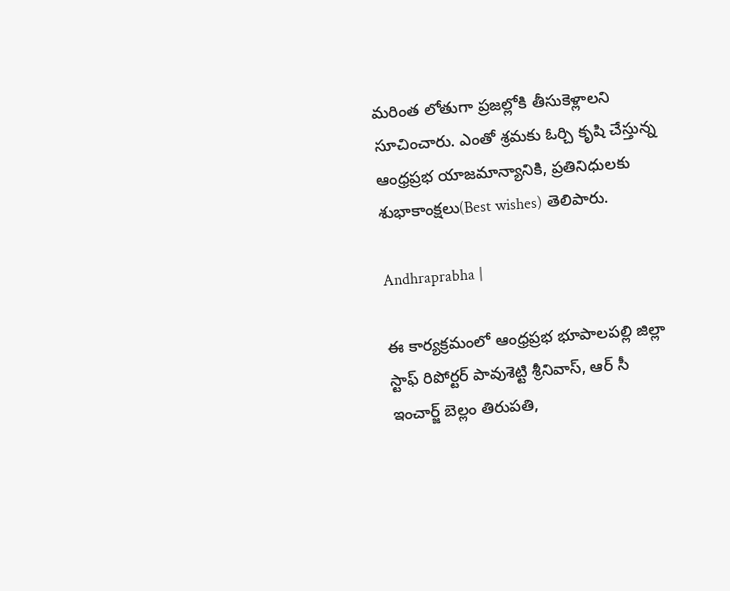మరింత లోతుగా ప్రజల్లోకి తీసుకెళ్లాలని సూచించారు. ఎంతో శ్రమకు ఓర్చి కృషి చేస్తున్న ఆంధ్రప్రభ యాజమాన్యానికి, ప్రతినిధులకు శుభాకాంక్షలు(Best wishes) తెలిపారు.

Andhraprabha |

ఈ కార్యక్రమంలో ఆంధ్రప్రభ భూపాలపల్లి జిల్లా స్టాఫ్ రిపోర్టర్ పావుశెట్టి శ్రీనివాస్, ఆర్ సీ ఇంచార్జ్ బెల్లం తిరుపతి,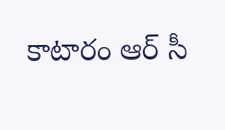కాటారం ఆర్ సీ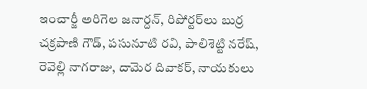ఇంచార్జీ అరిగెల జనార్దన్, రిపోర్టర్‌లు బుర్ర చక్రపాణి గౌడ్, పసునూటి రవి, పాలిశెట్టి నరేష్, రెవెల్లి నాగరాజు, దామెర దివాకర్, నాయకులు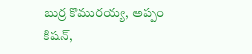బుర్ర కొమురయ్య, అప్పం కిషన్,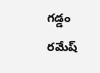గడ్డం రమేష్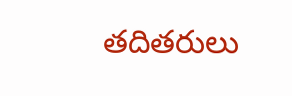తదితరులు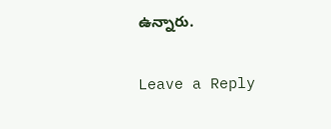ఉన్నారు.

Leave a Reply